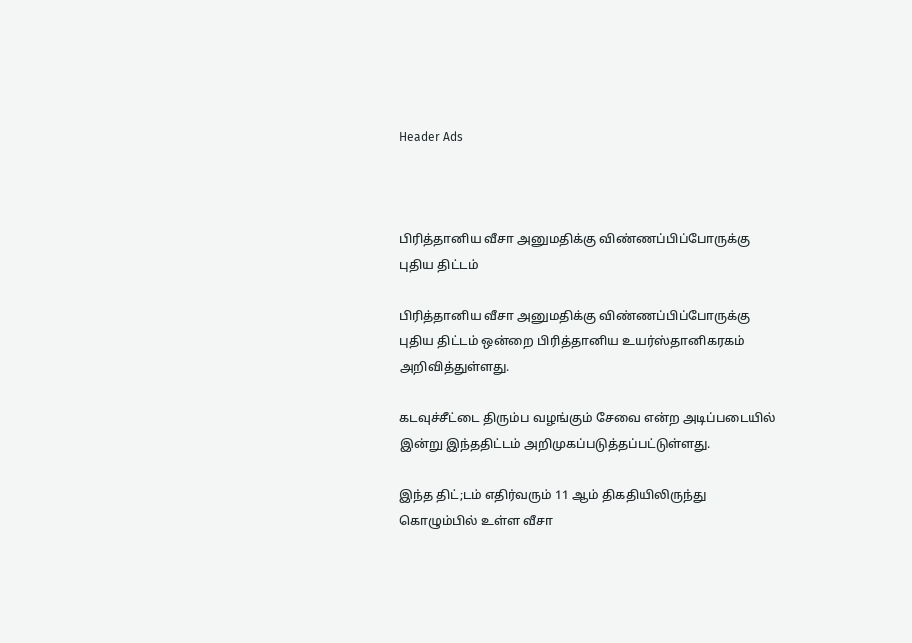Header Ads



பிரித்தானிய வீசா அனுமதிக்கு விண்ணப்பிப்போருக்கு புதிய திட்டம்

பிரித்தானிய வீசா அனுமதிக்கு விண்ணப்பிப்போருக்கு புதிய திட்டம் ஒன்றை பிரித்தானிய உயர்ஸ்தானிகரகம் அறிவித்துள்ளது.

கடவுச்சீட்டை திரும்ப வழங்கும் சேவை என்ற அடிப்படையில் இன்று இந்ததிட்டம் அறிமுகப்படுத்தப்பட்டுள்ளது.

இந்த திட்;டம் எதிர்வரும் 11 ஆம் திகதியிலிருந்து கொழும்பில் உள்ள வீசா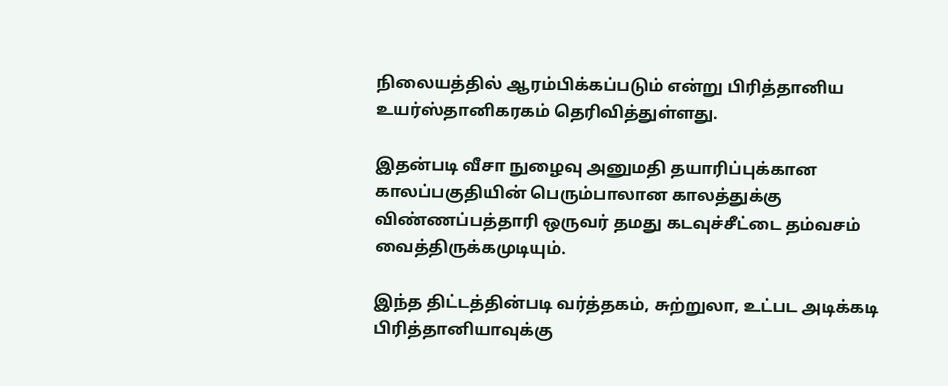நிலையத்தில் ஆரம்பிக்கப்படும் என்று பிரித்தானிய உயர்ஸ்தானிகரகம் தெரிவித்துள்ளது.

இதன்படி வீசா நுழைவு அனுமதி தயாரிப்புக்கான காலப்பகுதியின் பெரும்பாலான காலத்துக்கு விண்ணப்பத்தாரி ஒருவர் தமது கடவுச்சீட்டை தம்வசம் வைத்திருக்கமுடியும்.

இந்த திட்டத்தின்படி வர்த்தகம், சுற்றுலா, உட்பட அடிக்கடி பிரித்தானியாவுக்கு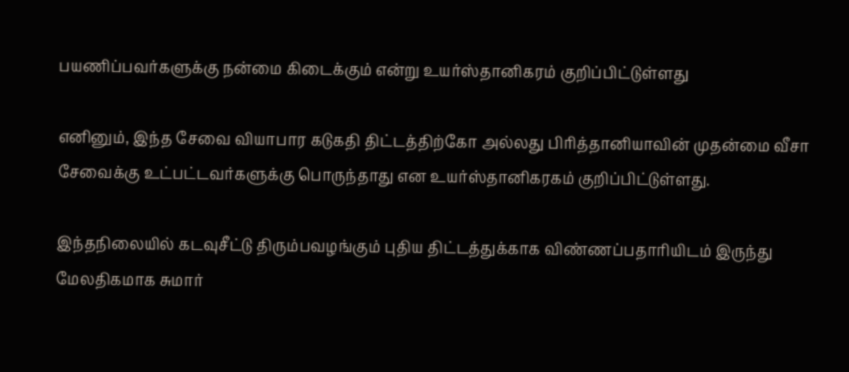பயணிப்பவர்களுக்கு நன்மை கிடைக்கும் என்று உயர்ஸ்தானிகரம் குறிப்பிட்டுள்ளது

எனினும், இந்த சேவை வியாபார கடுகதி திட்டத்திற்கோ அல்லது பிரித்தானியாவின் முதன்மை வீசா சேவைக்கு உட்பட்டவர்களுக்கு பொருந்தாது என உயர்ஸ்தானிகரகம் குறிப்பிட்டுள்ளது.

இந்தநிலையில் கடவுசீட்டு திரும்பவழங்கும் புதிய திட்டத்துக்காக விண்ணப்பதாரியிடம் இருந்து மேலதிகமாக சுமார்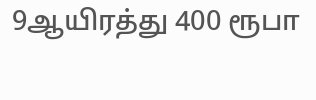9ஆயிரத்து 400 ரூபா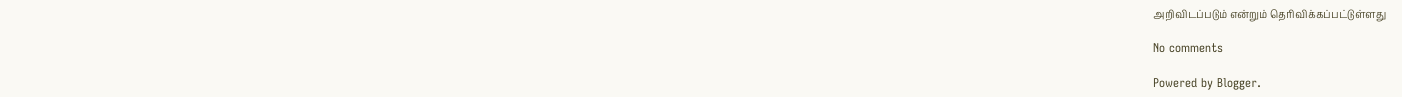அறிவிடப்படும் என்றும் தெரிவிக்கப்பட்டுள்ளது

No comments

Powered by Blogger.